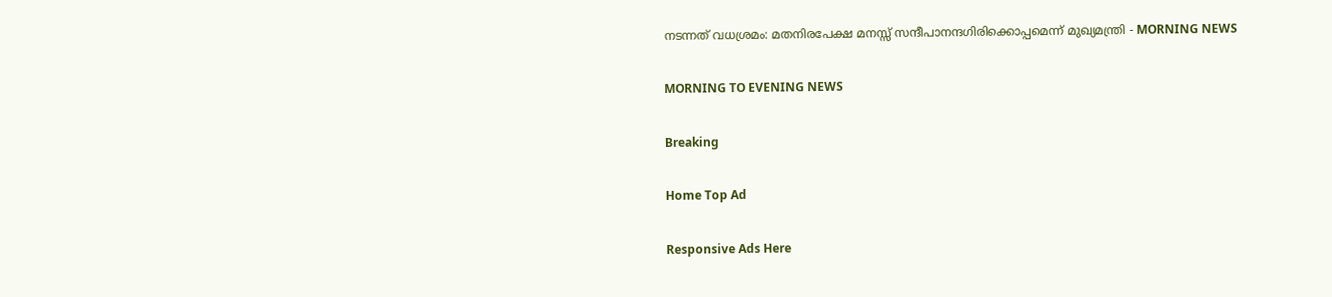നടന്നത് വധശ്രമം: മതനിരപേക്ഷ മനസ്സ് സന്ദീപാനന്ദഗിരിക്കൊപ്പമെന്ന് മുഖ്യമന്ത്രി - MORNING NEWS

MORNING TO EVENING NEWS

Breaking

Home Top Ad

Responsive Ads Here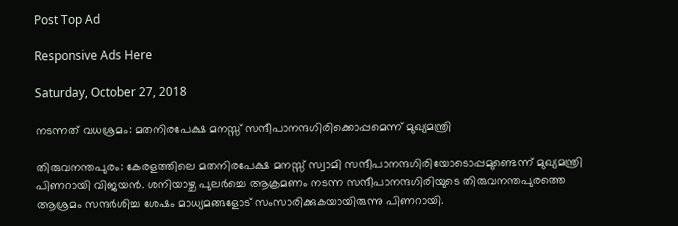Post Top Ad

Responsive Ads Here

Saturday, October 27, 2018

നടന്നത് വധശ്രമം: മതനിരപേക്ഷ മനസ്സ് സന്ദീപാനന്ദഗിരിക്കൊപ്പമെന്ന് മുഖ്യമന്ത്രി

തിരുവനന്തപുരം: കേരളത്തിലെ മതനിരപേക്ഷ മനസ്സ് സ്വാമി സന്ദീപാനന്ദഗിരിയോടൊപ്പമുണ്ടെന്ന് മുഖ്യമന്ത്രി പിണറായി വിജയൻ. ശനിയാഴ്ച പുലർച്ചെ ആക്രമണം നടന്ന സന്ദീപാനന്ദഗിരിയുടെ തിരുവനന്തപുരത്തെ ആശ്രമം സന്ദർശിച്ച ശേഷം മാധ്യമങ്ങളോട് സംസാരിക്കുകയായിരുന്നു പിണറായി.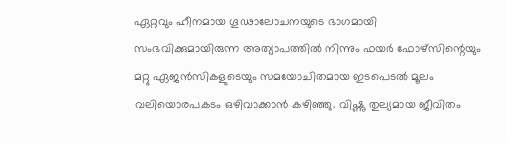ഏറ്റവും ഹീനമായ ഗൂഢാലോചനയുടെ ഭാഗമായി സംഭവിക്കുമായിരുന്ന അത്യാപത്തിൽ നിന്നും ഫയർ ഫോഴ്സിന്റെയും മറ്റു ഏജൻസികളുടെയും സമയോചിതമായ ഇടപെടൽ മൂലം വലിയൊരപകടം ഒഴിവാക്കാൻ കഴിഞ്ഞു. വിഷ്ണു തുല്യമായ ജീവിതം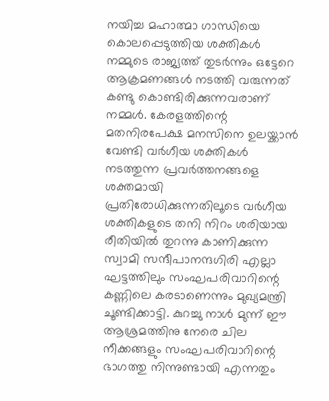നയിച്ച മഹാത്മാ ഗാന്ധിയെ കൊലപ്പെടുത്തിയ ശക്തികൾ നമ്മുടെ രാജ്യത്ത് തുടർന്നും ഒട്ടേറെ ആക്രമണങ്ങൾ നടത്തി വരുന്നത് കണ്ടു കൊണ്ടിരിക്കുന്നവരാണ് നമ്മൾ. കേരളത്തിന്റെ മതനിരപേക്ഷ മനസിനെ ഉലയ്ക്കാൻ വേണ്ടി വർഗീയ ശക്തികൾ നടത്തുന്ന പ്രവർത്തനങ്ങളെ ശക്തമായി പ്രതിരോധിക്കുന്നതിലൂടെ വർഗീയ ശക്തികളുടെ തനി നിറം ശരിയായ രീതിയിൽ തുറന്നു കാണിക്കുന്ന സ്വാമി സന്ദീപാനന്ദഗിരി എല്ലാ ഘട്ടത്തിലും സംഘപരിവാറിന്റെ കണ്ണിലെ കരടാണെന്നും മുഖ്യമന്ത്രി ചൂണ്ടിക്കാട്ടി. കുറച്ചു നാൾ മുന്ന് ഈ ആശ്രമത്തിനു നേരെ ചില നീക്കങ്ങളും സംഘപരിവാറിന്റെ ഭാഗത്തു നിന്നുണ്ടായി എന്നതും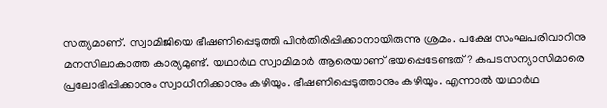സത്യമാണ്. സ്വാമിജിയെ ഭീഷണിപ്പെടുത്തി പിൻതിരിപ്പിക്കാനായിരുന്നു ശ്രമം. പക്ഷേ സംഘപരിവാറിനു മനസിലാകാത്ത കാര്യമുണ്ട്. യഥാർഥ സ്വാമിമാർ ആരെയാണ് ഭയപ്പെടേണ്ടത്? കപടസന്യാസിമാരെ പ്രലോഭിപ്പിക്കാനും സ്വാധീനിക്കാനും കഴിയും. ഭീഷണിപ്പെടുത്താനും കഴിയും. എന്നാൽ യഥാർഥ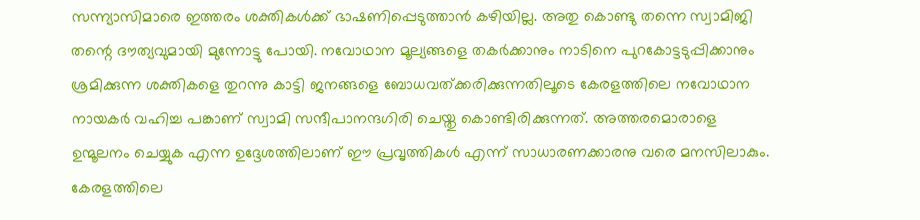സന്ന്യാസിമാരെ ഇത്തരം ശക്തികൾക്ക് ഭാഷണിപ്പെടുത്താൻ കഴിയില്ല. അതു കൊണ്ടു തന്നെ സ്വാമിജി തന്റെ ദൗത്യവുമായി മുന്നോട്ടു പോയി. നവോഥാന മൂല്യങ്ങളെ തകർക്കാനും നാടിനെ പുറകോട്ടടുപ്പിക്കാനും ശ്രമിക്കുന്ന ശക്തികളെ തുറന്നു കാട്ടി ജനങ്ങളെ ബോധവത്ക്കരിക്കുന്നതിലൂടെ കേരളത്തിലെ നവോഥാന നായകർ വഹിച്ച പങ്കാണ് സ്വാമി സന്ദീപാനന്ദഗിരി ചെയ്തു കൊണ്ടിരിക്കുന്നത്. അത്തരമൊരാളെ ഉന്മൂലനം ചെയ്യുക എന്ന ഉദ്ദേശത്തിലാണ് ഈ പ്രവൃത്തികൾ എന്ന് സാധാരണക്കാരനു വരെ മനസിലാകും. കേരളത്തിലെ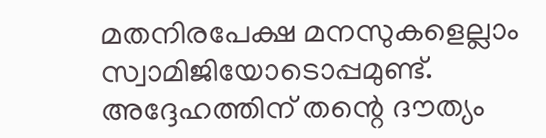മതനിരപേക്ഷ മനസുകളെല്ലാം സ്വാമിജിയോടൊപ്പമുണ്ട്. അദ്ദേഹത്തിന് തന്റെ ദൗത്യം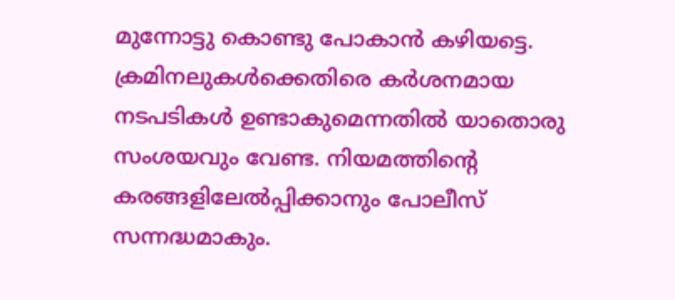മുന്നോട്ടു കൊണ്ടു പോകാൻ കഴിയട്ടെ. ക്രമിനലുകൾക്കെതിരെ കർശനമായ നടപടികൾ ഉണ്ടാകുമെന്നതിൽ യാതൊരു സംശയവും വേണ്ട. നിയമത്തിന്റെ കരങ്ങളിലേൽപ്പിക്കാനും പോലീസ് സന്നദ്ധമാകും.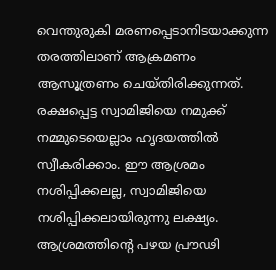വെന്തുരുകി മരണപ്പെടാനിടയാക്കുന്ന തരത്തിലാണ് ആക്രമണം ആസൂത്രണം ചെയ്തിരിക്കുന്നത്. രക്ഷപ്പെട്ട സ്വാമിജിയെ നമുക്ക് നമ്മുടെയെല്ലാം ഹൃദയത്തിൽ സ്വീകരിക്കാം. ഈ ആശ്രമം നശിപ്പിക്കലല്ല, സ്വാമിജിയെ നശിപ്പിക്കലായിരുന്നു ലക്ഷ്യം. ആശ്രമത്തിന്റെ പഴയ പ്രൗഢി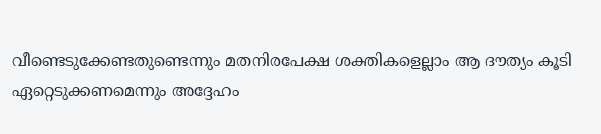വീണ്ടെടുക്കേണ്ടതുണ്ടെന്നും മതനിരപേക്ഷ ശക്തികളെല്ലാം ആ ദൗത്യം കൂടി ഏറ്റെടുക്കണമെന്നും അദ്ദേഹം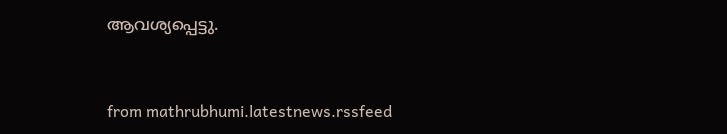ആവശ്യപ്പെട്ടു.


from mathrubhumi.latestnews.rssfeed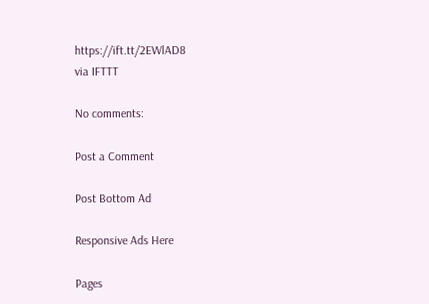https://ift.tt/2EWlAD8
via IFTTT

No comments:

Post a Comment

Post Bottom Ad

Responsive Ads Here

Pages